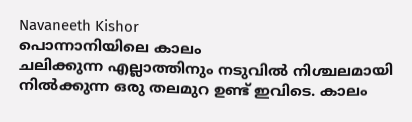Navaneeth Kishor
പൊന്നാനിയിലെ കാലം
ചലിക്കുന്ന എല്ലാത്തിനും നടുവിൽ നിശ്ചലമായി നിൽക്കുന്ന ഒരു തലമുറ ഉണ്ട് ഇവിടെ. കാലം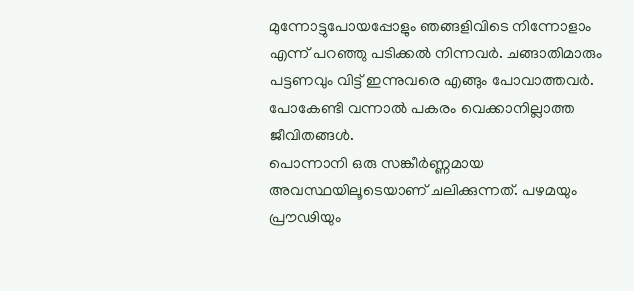മുന്നോട്ടുപോയപ്പോളും ഞങ്ങളിവിടെ നിന്നോളാം എന്ന് പറഞ്ഞു പടിക്കൽ നിന്നവർ. ചങ്ങാതിമാരും പട്ടണവും വിട്ട് ഇന്നുവരെ എങ്ങും പോവാത്തവർ. പോകേണ്ടി വന്നാൽ പകരം വെക്കാനില്ലാത്ത ജീവിതങ്ങൾ.
പൊന്നാനി ഒരു സങ്കീർണ്ണമായ അവസ്ഥയിലൂടെയാണ് ചലിക്കുന്നത്. പഴമയും പ്രൗഢിയും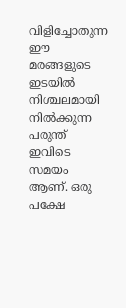വിളിച്ചോതുന്ന ഈ മരങ്ങളുടെ ഇടയിൽ നിശ്ചലമായി നിൽക്കുന്ന പരുന്ത് ഇവിടെ സമയം ആണ്. ഒരു പക്ഷേ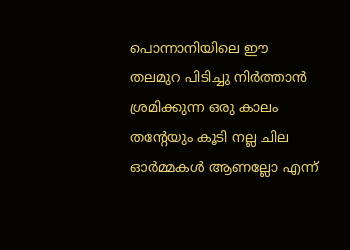പൊന്നാനിയിലെ ഈ തലമുറ പിടിച്ചു നിർത്താൻ ശ്രമിക്കുന്ന ഒരു കാലം തൻ്റേയും കൂടി നല്ല ചില ഓർമ്മകൾ ആണല്ലോ എന്ന്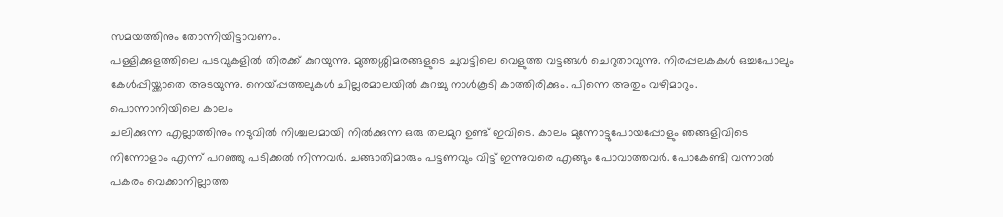സമയത്തിനും തോന്നിയിട്ടാവണം.
പള്ളിക്കുളത്തിലെ പടവുകളിൽ തിരക്ക് കുറയുന്നു. മുത്തശ്ശിമരങ്ങളുടെ ചുവട്ടിലെ വെളുത്ത വട്ടങ്ങൾ ചെറുതാവുന്നു. നിരപ്പലകകൾ ഒച്ചപോലും കേൾപ്പിയ്ക്കാതെ അടയുന്നു. നെയ്പ്പത്തലുകൾ ചില്ലരമാലയിൽ കുറച്ചു നാൾകൂടി കാത്തിരിക്കും. പിന്നെ അതും വഴിമാറും.
പൊന്നാനിയിലെ കാലം
ചലിക്കുന്ന എല്ലാത്തിനും നടുവിൽ നിശ്ചലമായി നിൽക്കുന്ന ഒരു തലമുറ ഉണ്ട് ഇവിടെ. കാലം മുന്നോട്ടുപോയപ്പോളും ഞങ്ങളിവിടെ നിന്നോളാം എന്ന് പറഞ്ഞു പടിക്കൽ നിന്നവർ. ചങ്ങാതിമാരും പട്ടണവും വിട്ട് ഇന്നുവരെ എങ്ങും പോവാത്തവർ. പോകേണ്ടി വന്നാൽ പകരം വെക്കാനില്ലാത്ത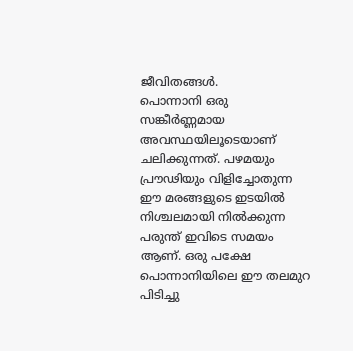ജീവിതങ്ങൾ.
പൊന്നാനി ഒരു സങ്കീർണ്ണമായ അവസ്ഥയിലൂടെയാണ് ചലിക്കുന്നത്. പഴമയും പ്രൗഢിയും വിളിച്ചോതുന്ന ഈ മരങ്ങളുടെ ഇടയിൽ നിശ്ചലമായി നിൽക്കുന്ന പരുന്ത് ഇവിടെ സമയം ആണ്. ഒരു പക്ഷേ പൊന്നാനിയിലെ ഈ തലമുറ പിടിച്ചു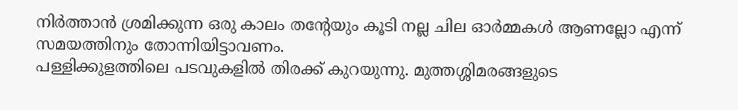നിർത്താൻ ശ്രമിക്കുന്ന ഒരു കാലം തൻ്റേയും കൂടി നല്ല ചില ഓർമ്മകൾ ആണല്ലോ എന്ന് സമയത്തിനും തോന്നിയിട്ടാവണം.
പള്ളിക്കുളത്തിലെ പടവുകളിൽ തിരക്ക് കുറയുന്നു. മുത്തശ്ശിമരങ്ങളുടെ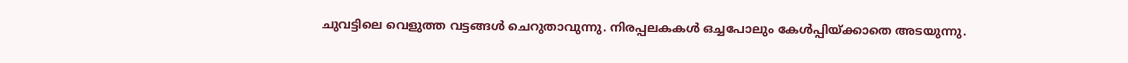ചുവട്ടിലെ വെളുത്ത വട്ടങ്ങൾ ചെറുതാവുന്നു. നിരപ്പലകകൾ ഒച്ചപോലും കേൾപ്പിയ്ക്കാതെ അടയുന്നു.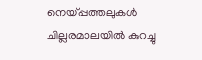നെയ്പ്പത്തലുകൾ ചില്ലരമാലയിൽ കുറച്ചു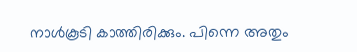നാൾകൂടി കാത്തിരിക്കും. പിന്നെ അതും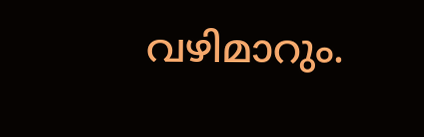വഴിമാറും.